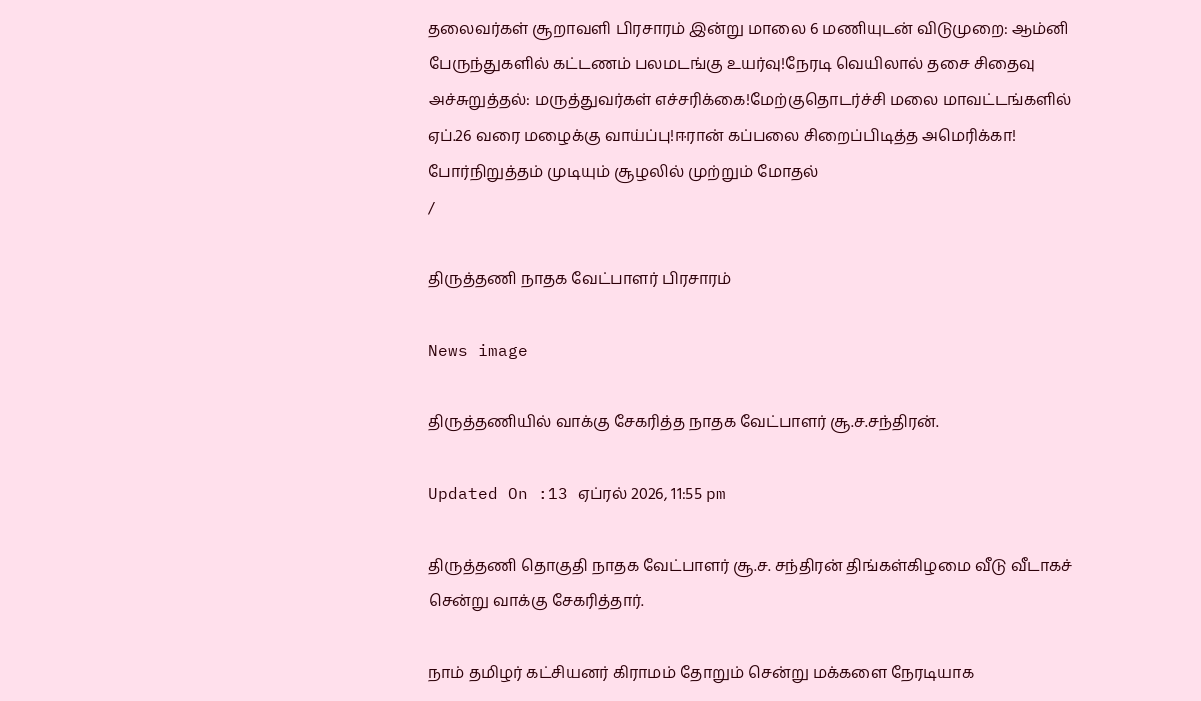தலைவர்கள் சூறாவளி பிரசாரம் இன்று மாலை 6 மணியுடன் விடுமுறை: ஆம்னி பேருந்துகளில் கட்டணம் பலமடங்கு உயர்வு!நேரடி வெயிலால் தசை சிதைவு அச்சுறுத்தல்: மருத்துவர்கள் எச்சரிக்கை!மேற்குதொடர்ச்சி மலை மாவட்டங்களில் ஏப்.26 வரை மழைக்கு வாய்ப்பு!ஈரான் கப்பலை சிறைப்பிடித்த அமெரிக்கா! போர்நிறுத்தம் முடியும் சூழலில் முற்றும் மோதல்
/

திருத்தணி நாதக வேட்பாளர் பிரசாரம்

News image

திருத்தணியில் வாக்கு சேகரித்த நாதக வேட்பாளர் சூ.ச.சந்திரன்.

Updated On :13 ஏப்ரல் 2026, 11:55 pm

திருத்தணி தொகுதி நாதக வேட்பாளர் சூ.ச. சந்திரன் திங்கள்கிழமை வீடு வீடாகச் சென்று வாக்கு சேகரித்தார்.

நாம் தமிழர் கட்சியனர் கிராமம் தோறும் சென்று மக்களை நேரடியாக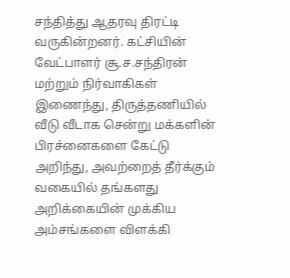சந்தித்து ஆதரவு திரட்டி வருகின்றனர். கட்சியின் வேட்பாளர் சூ.ச.சந்திரன் மற்றும் நிர்வாகிகள் இணைந்து, திருத்தணியில் வீடு வீடாக சென்று மக்களின் பிரச்னைகளை கேட்டு அறிந்து, அவற்றைத் தீர்க்கும் வகையில் தங்களது அறிக்கையின் முக்கிய அம்சங்களை விளக்கி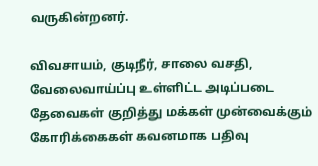வருகின்றனர்.

விவசாயம், குடிநீர், சாலை வசதி, வேலைவாய்ப்பு உள்ளிட்ட அடிப்படை தேவைகள் குறித்து மக்கள் முன்வைக்கும் கோரிக்கைகள் கவனமாக பதிவு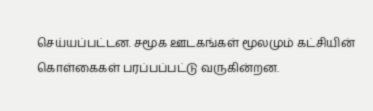செய்யப்பட்டன. சமூக ஊடகங்கள் மூலமும் கட்சியின் கொள்கைகள் பரப்பப்பட்டு வருகின்றன.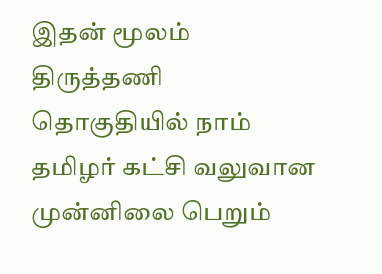இதன் மூலம் திருத்தணி தொகுதியில் நாம் தமிழர் கட்சி வலுவான முன்னிலை பெறும்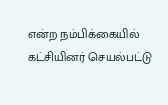என்ற நம்பிக்கையில் கட்சியினர் செயல்பட்டு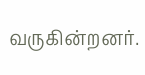வருகின்றனர்.